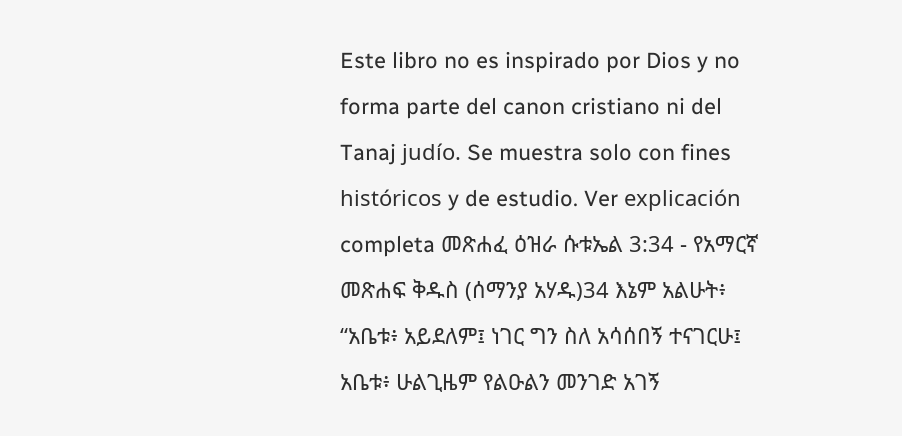Este libro no es inspirado por Dios y no forma parte del canon cristiano ni del Tanaj judío. Se muestra solo con fines históricos y de estudio. Ver explicación completa መጽሐፈ ዕዝራ ሱቱኤል 3:34 - የአማርኛ መጽሐፍ ቅዱስ (ሰማንያ አሃዱ)34 እኔም አልሁት፥ “አቤቱ፥ አይደለም፤ ነገር ግን ስለ አሳሰበኝ ተናገርሁ፤ አቤቱ፥ ሁልጊዜም የልዑልን መንገድ አገኝ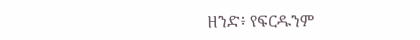ዘንድ፥ የፍርዱንም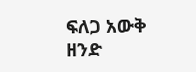ፍለጋ አውቅ ዘንድ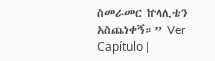ስመራመር ኵላሊቴን አስጨነቀኝ።” Ver Capítulo |